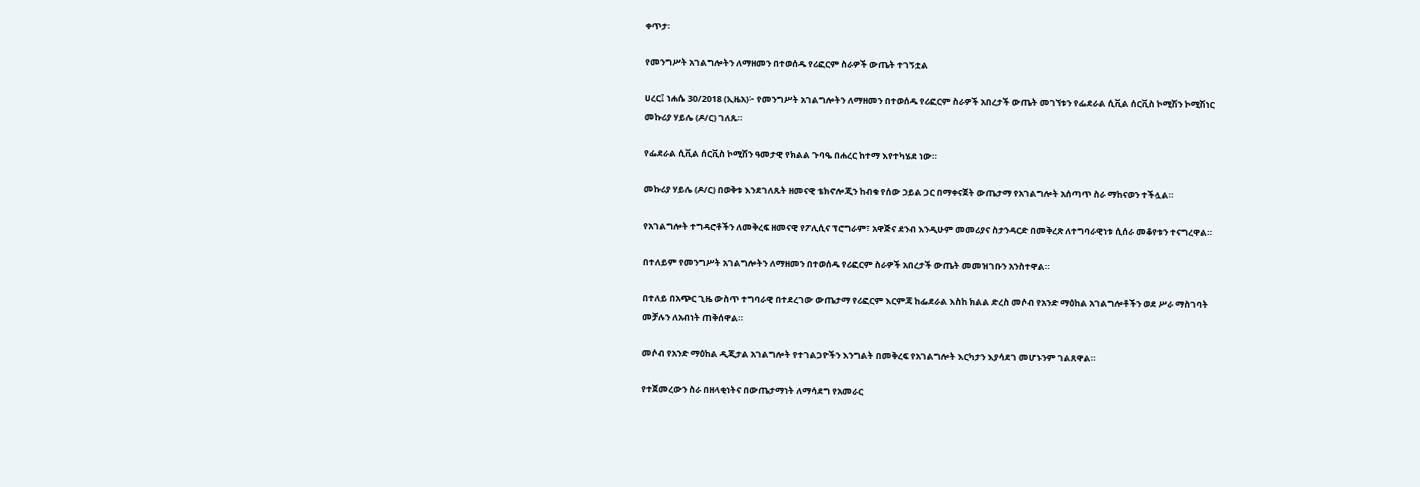ቀጥታ፡

የመንግሥት አገልግሎትን ለማዘመን በተወሰዱ የሪፎርም ስራዎች ውጤት ተገኝቷል

ሀረር፤ ነሐሴ 30/2018 (ኢዜአ)፦ የመንግሥት አገልግሎትን ለማዘመን በተወሰዱ የሪፎርም ስራዎች አበረታች ውጤት መገኘቱን የፌደራል ሲቪል ሰርቪስ ኮሚሽን ኮሚሽነር መኩሪያ ሃይሌ (ዶ/ር) ገለጹ።

የፌደራል ሲቪል ሰርቪስ ኮሚሽን ዓመታዊ የክልል ጉባዔ በሐረር ከተማ እየተካሄደ ነው።

መኩሪያ ሃይሌ (ዶ/ር) በወቅቱ እንደገለጹት ዘመናዊ ቴክኖሎጂን ከብቁ የሰው ኃይል ጋር በማቀናጀት ውጤታማ የአገልግሎት አሰጣጥ ስራ ማከናወን ተችሏል።

የአገልግሎት ተግዳሮቶችን ለመቅረፍ ዘመናዊ የፖሊሲና ፕሮግራም፣ አዋጅና ደንብ እንዲሁም መመሪያና ስታንዳርድ በመቅረጽ ለተግባራዊነቱ ሲሰራ መቆየቱን ተናግረዋል።

በተለይም የመንግሥት አገልግሎትን ለማዘመን በተወሰዱ የሪፎርም ስራዎች አበረታች ውጤት መመዝገቡን አንስተዋል።

በተለይ በአጭር ጊዜ ውስጥ ተግባራዊ በተደረገው ውጤታማ የሪፎርም እርምጃ ከፌደራል እስከ ክልል ድረስ መሶብ የአንድ ማዕከል አገልግሎቶችን ወደ ሥራ ማስገባት መቻሉን ለአብነት ጠቅሰዋል።

መሶብ የአንድ ማዕከል ዲጂታል አገልግሎት የተገልጋዮችን እንግልት በመቅረፍ የአገልግሎት እርካታን እያሳደገ መሆኑንም ገልጸዋል።

የተጀመረውን ስራ በዘላቂነትና በውጤታማነት ለማሳደግ የአመራር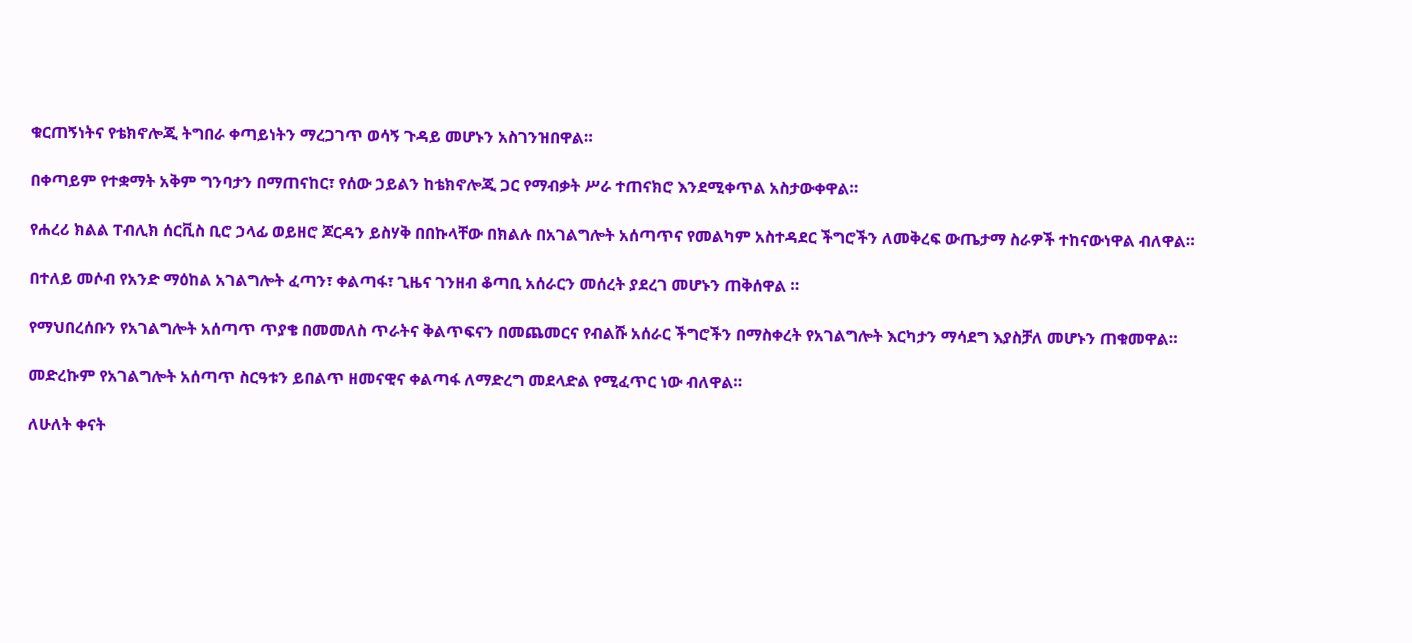ቁርጠኝነትና የቴክኖሎጂ ትግበራ ቀጣይነትን ማረጋገጥ ወሳኝ ጉዳይ መሆኑን አስገንዝበዋል።

በቀጣይም የተቋማት አቅም ግንባታን በማጠናከር፣ የሰው ኃይልን ከቴክኖሎጂ ጋር የማብቃት ሥራ ተጠናክሮ እንደሚቀጥል አስታውቀዋል።

የሐረሪ ክልል ፐብሊክ ሰርቪስ ቢሮ ኃላፊ ወይዘሮ ጆርዳን ይስሃቅ በበኩላቸው በክልሉ በአገልግሎት አሰጣጥና የመልካም አስተዳደር ችግሮችን ለመቅረፍ ውጤታማ ስራዎች ተከናውነዋል ብለዋል።

በተለይ መሶብ የአንድ ማዕከል አገልግሎት ፈጣን፣ ቀልጣፋ፣ ጊዜና ገንዘብ ቆጣቢ አሰራርን መሰረት ያደረገ መሆኑን ጠቅሰዋል ።

የማህበረሰቡን የአገልግሎት አሰጣጥ ጥያቄ በመመለስ ጥራትና ቅልጥፍናን በመጨመርና የብልሹ አሰራር ችግሮችን በማስቀረት የአገልግሎት እርካታን ማሳደግ እያስቻለ መሆኑን ጠቁመዋል።

መድረኩም የአገልግሎት አሰጣጥ ስርዓቱን ይበልጥ ዘመናዊና ቀልጣፋ ለማድረግ መደላድል የሚፈጥር ነው ብለዋል።

ለሁለት ቀናት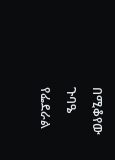በሚቆየው ጉባዔ የፌደራል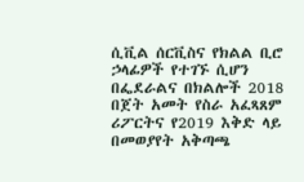ሲቪል ሰርቪስና የክልል ቢሮ ኃላፊዎች የተገኙ ሲሆን በፌደራልና በክልሎች 2018 በጀት አመት የስራ አፈጻጸም ሪፖርትና የ2019 እቅድ ላይ በመወያየት አቅጣጫ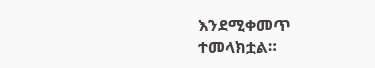እንደሚቀመጥ ተመላክቷል።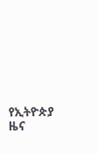የኢትዮጵያ ዜና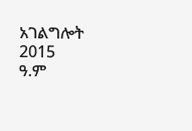አገልግሎት
2015
ዓ.ም